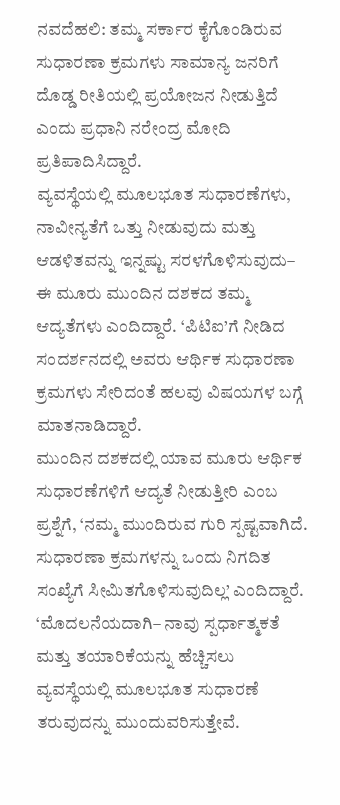ನವದೆಹಲಿ: ತಮ್ಮ ಸರ್ಕಾರ ಕೈಗೊಂಡಿರುವ ಸುಧಾರಣಾ ಕ್ರಮಗಳು ಸಾಮಾನ್ಯ ಜನರಿಗೆ ದೊಡ್ಡ ರೀತಿಯಲ್ಲಿ ಪ್ರಯೋಜನ ನೀಡುತ್ತಿದೆ ಎಂದು ಪ್ರಧಾನಿ ನರೇಂದ್ರ ಮೋದಿ ಪ್ರತಿಪಾದಿಸಿದ್ದಾರೆ.
ವ್ಯವಸ್ಥೆಯಲ್ಲಿ ಮೂಲಭೂತ ಸುಧಾರಣೆಗಳು, ನಾವೀನ್ಯತೆಗೆ ಒತ್ತು ನೀಡುವುದು ಮತ್ತು ಆಡಳಿತವನ್ನು ಇನ್ನಷ್ಟು ಸರಳಗೊಳಿಸುವುದು– ಈ ಮೂರು ಮುಂದಿನ ದಶಕದ ತಮ್ಮ ಆದ್ಯತೆಗಳು ಎಂದಿದ್ದಾರೆ. ‘ಪಿಟಿಐ’ಗೆ ನೀಡಿದ ಸಂದರ್ಶನದಲ್ಲಿ ಅವರು ಆರ್ಥಿಕ ಸುಧಾರಣಾ ಕ್ರಮಗಳು ಸೇರಿದಂತೆ ಹಲವು ವಿಷಯಗಳ ಬಗ್ಗೆ ಮಾತನಾಡಿದ್ದಾರೆ.
ಮುಂದಿನ ದಶಕದಲ್ಲಿ ಯಾವ ಮೂರು ಆರ್ಥಿಕ ಸುಧಾರಣೆಗಳಿಗೆ ಆದ್ಯತೆ ನೀಡುತ್ತೀರಿ ಎಂಬ ಪ್ರಶ್ನೆಗೆ, ‘ನಮ್ಮ ಮುಂದಿರುವ ಗುರಿ ಸ್ಪಷ್ಟವಾಗಿದೆ. ಸುಧಾರಣಾ ಕ್ರಮಗಳನ್ನು ಒಂದು ನಿಗದಿತ ಸಂಖ್ಯೆಗೆ ಸೀಮಿತಗೊಳಿಸುವುದಿಲ್ಲ’ ಎಂದಿದ್ದಾರೆ.
‘ಮೊದಲನೆಯದಾಗಿ– ನಾವು ಸ್ಪರ್ಧಾತ್ಮಕತೆ ಮತ್ತು ತಯಾರಿಕೆಯನ್ನು ಹೆಚ್ಚಿಸಲು ವ್ಯವಸ್ಥೆಯಲ್ಲಿ ಮೂಲಭೂತ ಸುಧಾರಣೆ ತರುವುದನ್ನು ಮುಂದುವರಿಸುತ್ತೇವೆ.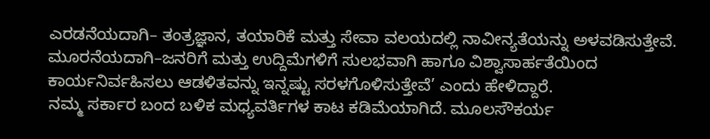ಎರಡನೆಯದಾಗಿ– ತಂತ್ರಜ್ಞಾನ, ತಯಾರಿಕೆ ಮತ್ತು ಸೇವಾ ವಲಯದಲ್ಲಿ ನಾವೀನ್ಯತೆಯನ್ನು ಅಳವಡಿಸುತ್ತೇವೆ. ಮೂರನೆಯದಾಗಿ–ಜನರಿಗೆ ಮತ್ತು ಉದ್ದಿಮೆಗಳಿಗೆ ಸುಲಭವಾಗಿ ಹಾಗೂ ವಿಶ್ವಾಸಾರ್ಹತೆಯಿಂದ ಕಾರ್ಯನಿರ್ವಹಿಸಲು ಆಡಳಿತವನ್ನು ಇನ್ನಷ್ಟು ಸರಳಗೊಳಿಸುತ್ತೇವೆ’ ಎಂದು ಹೇಳಿದ್ದಾರೆ.
ನಮ್ಮ ಸರ್ಕಾರ ಬಂದ ಬಳಿಕ ಮಧ್ಯವರ್ತಿಗಳ ಕಾಟ ಕಡಿಮೆಯಾಗಿದೆ. ಮೂಲಸೌಕರ್ಯ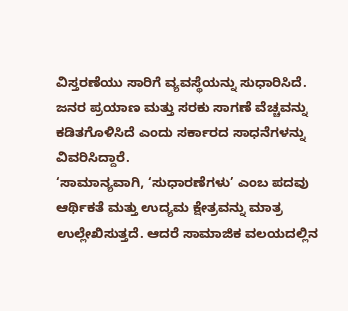ವಿಸ್ತರಣೆಯು ಸಾರಿಗೆ ವ್ಯವಸ್ಥೆಯನ್ನು ಸುಧಾರಿಸಿದೆ. ಜನರ ಪ್ರಯಾಣ ಮತ್ತು ಸರಕು ಸಾಗಣೆ ವೆಚ್ಚವನ್ನು ಕಡಿತಗೊಳಿಸಿದೆ ಎಂದು ಸರ್ಕಾರದ ಸಾಧನೆಗಳನ್ನು ವಿವರಿಸಿದ್ದಾರೆ.
‘ಸಾಮಾನ್ಯವಾಗಿ, ‘ಸುಧಾರಣೆಗಳು’ ಎಂಬ ಪದವು ಆರ್ಥಿಕತೆ ಮತ್ತು ಉದ್ಯಮ ಕ್ಷೇತ್ರವನ್ನು ಮಾತ್ರ ಉಲ್ಲೇಖಿಸುತ್ತದೆ. ಆದರೆ ಸಾಮಾಜಿಕ ವಲಯದಲ್ಲಿನ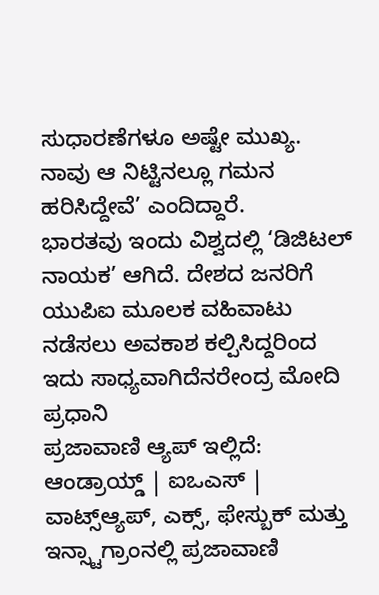ಸುಧಾರಣೆಗಳೂ ಅಷ್ಟೇ ಮುಖ್ಯ. ನಾವು ಆ ನಿಟ್ಟಿನಲ್ಲೂ ಗಮನ ಹರಿಸಿದ್ದೇವೆ’ ಎಂದಿದ್ದಾರೆ.
ಭಾರತವು ಇಂದು ವಿಶ್ವದಲ್ಲಿ ‘ಡಿಜಿಟಲ್ ನಾಯಕ’ ಆಗಿದೆ. ದೇಶದ ಜನರಿಗೆ ಯುಪಿಐ ಮೂಲಕ ವಹಿವಾಟು ನಡೆಸಲು ಅವಕಾಶ ಕಲ್ಪಿಸಿದ್ದರಿಂದ ಇದು ಸಾಧ್ಯವಾಗಿದೆನರೇಂದ್ರ ಮೋದಿ ಪ್ರಧಾನಿ
ಪ್ರಜಾವಾಣಿ ಆ್ಯಪ್ ಇಲ್ಲಿದೆ: ಆಂಡ್ರಾಯ್ಡ್ | ಐಒಎಸ್ | ವಾಟ್ಸ್ಆ್ಯಪ್, ಎಕ್ಸ್, ಫೇಸ್ಬುಕ್ ಮತ್ತು ಇನ್ಸ್ಟಾಗ್ರಾಂನಲ್ಲಿ ಪ್ರಜಾವಾಣಿ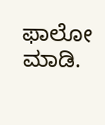ಫಾಲೋ ಮಾಡಿ.